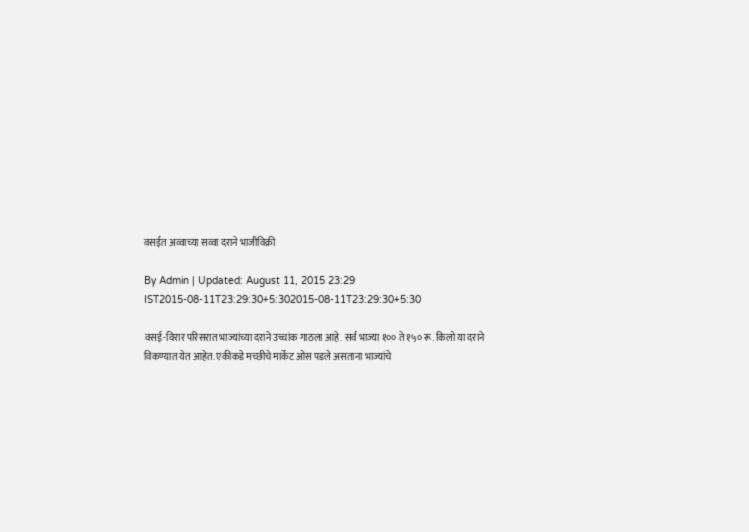वसईत अव्वाच्या सव्वा दराने भाजीविक्री

By Admin | Updated: August 11, 2015 23:29 IST2015-08-11T23:29:30+5:302015-08-11T23:29:30+5:30

वसई-विरार परिसरात भाज्यांच्या दराने उच्चांक गाठला आहे. सर्व भाज्या १०० ते १५० रू. किलो या दराने विकण्यात येत आहेत. एकीकडे मच्छीचे मार्केट ओस पडले असताना भाज्यांचे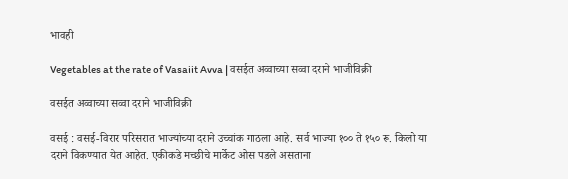भावही

Vegetables at the rate of Vasaiit Avva | वसईत अव्वाच्या सव्वा दराने भाजीविक्री

वसईत अव्वाच्या सव्वा दराने भाजीविक्री

वसई : वसई-विरार परिसरात भाज्यांच्या दराने उच्चांक गाठला आहे. सर्व भाज्या १०० ते १५० रू. किलो या दराने विकण्यात येत आहेत. एकीकडे मच्छीचे मार्केट ओस पडले असताना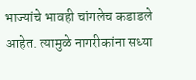भाज्यांचे भावही चांगलेच कडाडले आहेत. त्यामुळे नागरीकांना सध्या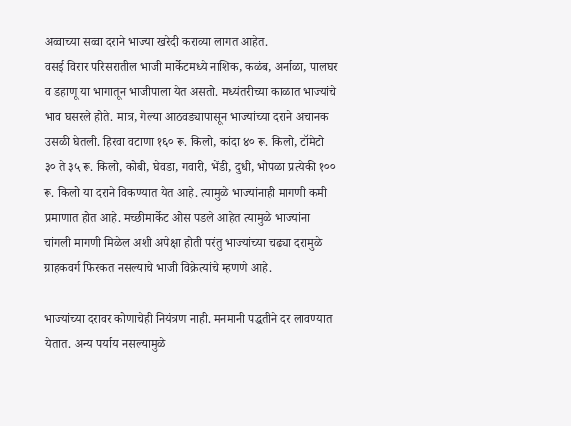अव्वाच्या सव्वा दराने भाज्या खरेदी कराव्या लागत आहेत.
वसई विरार परिसरातील भाजी मार्केटमध्ये नाशिक, कळंब, अर्नाळा, पालघर व डहाणू या भागातून भाजीपाला येत असतो. मध्यंतरीच्या काळात भाज्यांचे भाव घसरले होते. मात्र, गेल्या आठवड्यापासून भाज्यांच्या दराने अचानक उसळी घेतली. हिरवा वटाणा १६० रू. किलो, कांदा ४० रू. किलो, टॉमेटो ३० ते ३५ रू. किलो, कोबी, घेवडा, गवारी, भेंडी, दुधी, भोपळा प्रत्येकी १०० रू. किलो या दराने विकण्यात येत आहे. त्यामुळे भाज्यांनाही मागणी कमी प्रमाणात होत आहे. मच्छीमार्केट ओस पडले आहेत त्यामुळे भाज्यांना चांगली मागणी मिळेल अशी अपेक्षा होती परंतु भाज्यांच्या चढ्या दरामुळे ग्राहकवर्ग फिरकत नसल्याचे भाजी विक्रेत्यांचे म्हणणे आहे.

भाज्यांच्या दरावर कोणाचेही नियंत्रण नाही. मनमानी पद्धतीने दर लावण्यात येतात. अन्य पर्याय नसल्यामुळे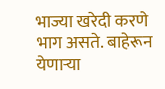भाज्या खरेदी करणे भाग असते. बाहेरून येणाऱ्या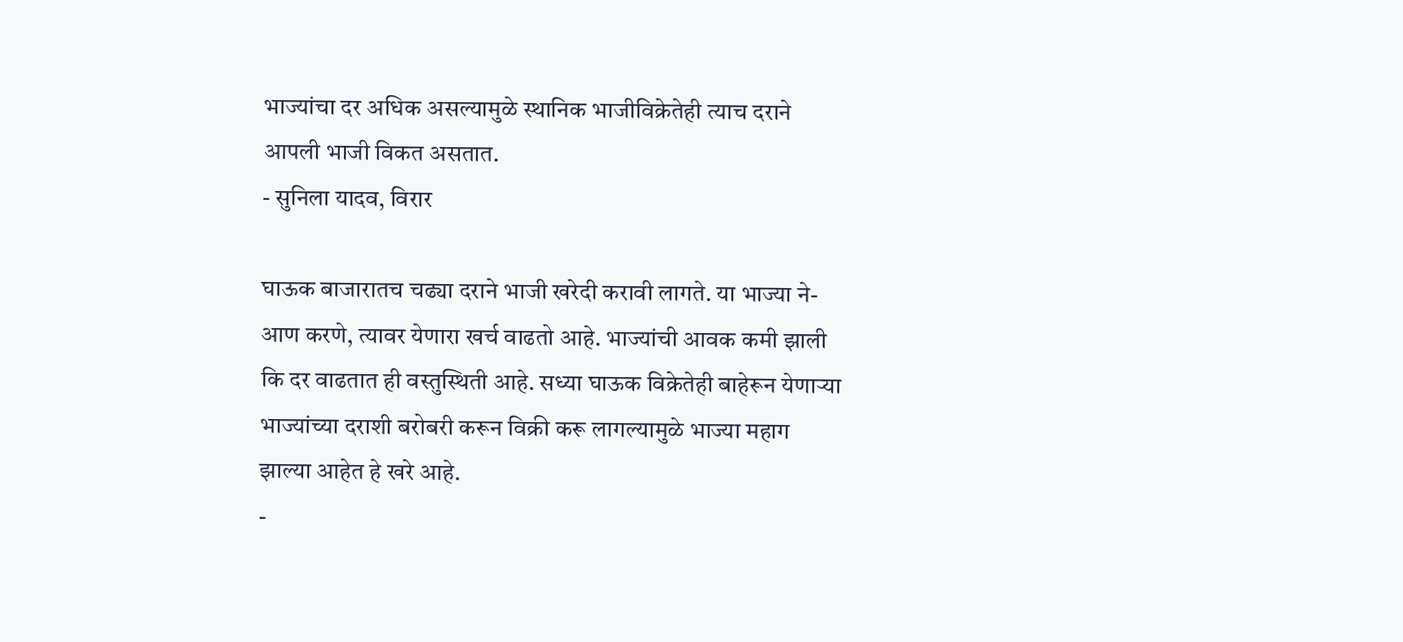भाज्यांचा दर अधिक असल्यामुळे स्थानिक भाजीविक्रेतेही त्याच दराने आपली भाजी विकत असतात.
- सुनिला यादव, विरार

घाऊक बाजारातच चढ्या दराने भाजी खरेदी करावी लागते. या भाज्या ने-आण करणे, त्यावर येणारा खर्च वाढतो आहे. भाज्यांची आवक कमी झाली कि दर वाढतात ही वस्तुस्थिती आहे. सध्या घाऊक विक्रेतेही बाहेरून येणाऱ्या भाज्यांच्या दराशी बरोबरी करून विक्री करू लागल्यामुळे भाज्या महाग झाल्या आहेत हे खरे आहे.
-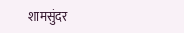शामसुंदर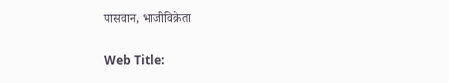पासवान, भाजीविक्रेता

Web Title: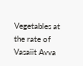Vegetables at the rate of Vasaiit Avva